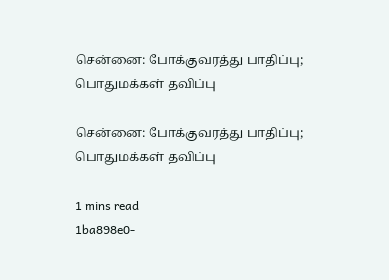சென்னை: போக்குவரத்து பாதிப்பு; பொதுமக்கள் தவிப்பு

சென்னை: போக்குவரத்து பாதிப்பு; பொதுமக்கள் தவிப்பு

1 mins read
1ba898e0-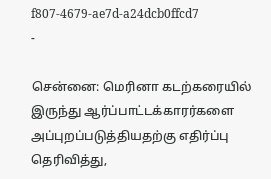f807-4679-ae7d-a24dcb0ffcd7
-

சென்னை: மெரினா கடற்கரையில் இருந்து ஆர்ப்பாட்டக்காரர்களை அப்புறப்படுத்தியதற்கு எதிர்ப்பு தெரிவித்து,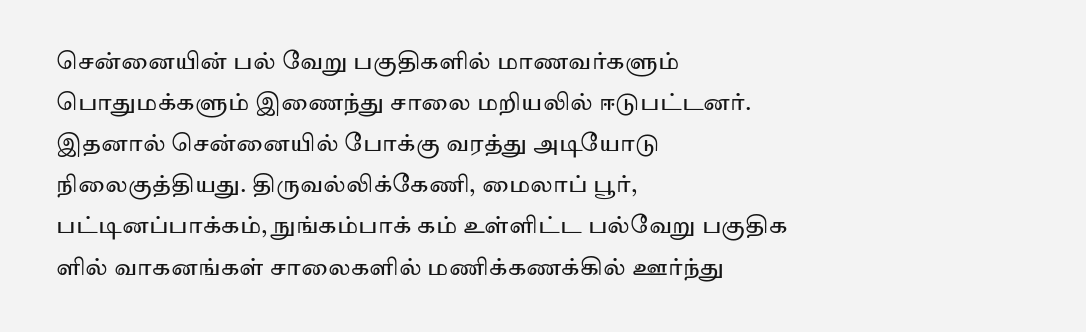சென்னையின் பல் வேறு பகுதிகளில் மாணவர்களும் பொதுமக்களும் இணைந்து சாலை மறியலில் ஈடுபட்டனர். இதனால் சென்னையில் போக்கு வரத்து அடியோடு நிலைகுத்தியது. திருவல்லிக்கேணி, மைலாப் பூர், பட்டினப்பாக்கம், நுங்கம்பாக் கம் உள்ளிட்ட பல்வேறு பகுதிக ளில் வாகனங்கள் சாலைகளில் மணிக்கணக்கில் ஊர்ந்து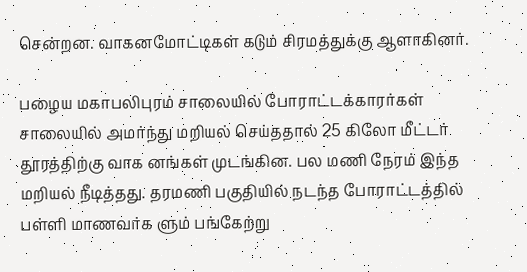சென்றன. வாகனமோட்டிகள் கடும் சிரமத்துக்கு ஆளாகினர்.

பழைய மகாபலிபுரம் சாலையில் போராட்டக்காரர்கள் சாலையில் அமர்ந்து மறியல் செய்ததால் 25 கிலோ மீட்டர் தூரத்திற்கு வாக னங்கள் முடங்கின. பல மணி நேரம் இந்த மறியல் நீடித்தது. தரமணி பகுதியில் நடந்த போராட்டத்தில் பள்ளி மாணவர்க ளும் பங்கேற்று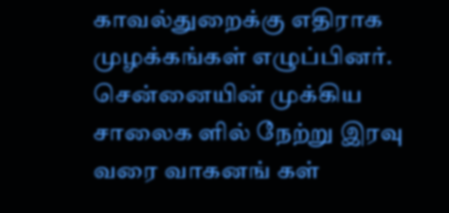காவல்துறைக்கு எதிராக முழக்கங்கள் எழுப்பினர். சென்னையின் முக்கிய சாலைக ளில் நேற்று இரவு வரை வாகனங் கள்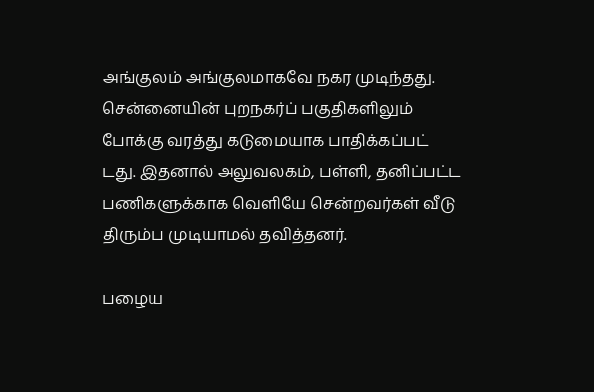அங்குலம் அங்குலமாகவே நகர முடிந்தது. சென்னையின் புறநகர்ப் பகுதிகளிலும் போக்கு வரத்து கடுமையாக பாதிக்கப்பட் டது. இதனால் அலுவலகம், பள்ளி, தனிப்பட்ட பணிகளுக்காக வெளியே சென்றவர்கள் வீடு திரும்ப முடியாமல் தவித்தனர்.

பழைய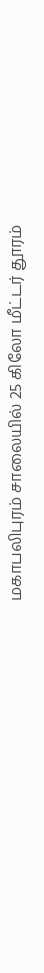மகாபலிபுரம் சாலையில் 25 கிலோ மீட்டர் தூரம்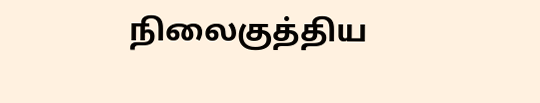நிலைகுத்திய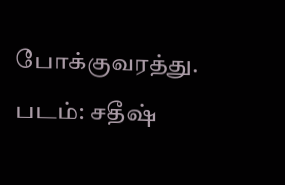போக்குவரத்து. படம்: சதீஷ்